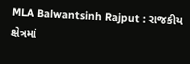MLA Balwantsinh Rajput : રાજકીય ક્ષેત્રમાં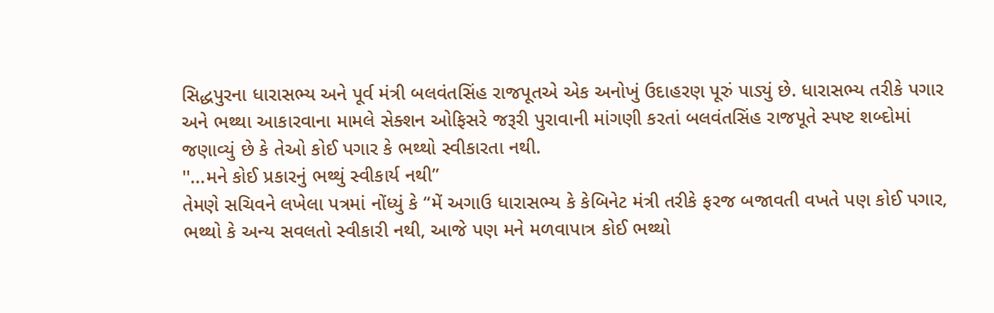સિદ્ધપુરના ધારાસભ્ય અને પૂર્વ મંત્રી બલવંતસિંહ રાજપૂતએ એક અનોખું ઉદાહરણ પૂરું પાડ્યું છે. ધારાસભ્ય તરીકે પગાર અને ભથ્થા આકારવાના મામલે સેક્શન ઓફિસરે જરૂરી પુરાવાની માંગણી કરતાં બલવંતસિંહ રાજપૂતે સ્પષ્ટ શબ્દોમાં જણાવ્યું છે કે તેઓ કોઈ પગાર કે ભથ્થો સ્વીકારતા નથી.
''...મને કોઈ પ્રકારનું ભથ્થું સ્વીકાર્ય નથી”
તેમણે સચિવને લખેલા પત્રમાં નોંધ્યું કે “મેં અગાઉ ધારાસભ્ય કે કેબિનેટ મંત્રી તરીકે ફરજ બજાવતી વખતે પણ કોઈ પગાર, ભથ્થો કે અન્ય સવલતો સ્વીકારી નથી, આજે પણ મને મળવાપાત્ર કોઈ ભથ્થો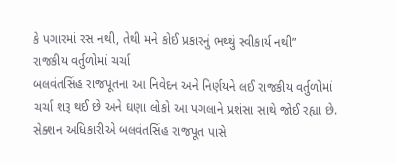કે પગારમાં રસ નથી, તેથી મને કોઈ પ્રકારનું ભથ્થું સ્વીકાર્ય નથી”
રાજકીય વર્તુળોમાં ચર્ચા
બલવંતસિંહ રાજપૂતના આ નિવેદન અને નિર્ણયને લઈ રાજકીય વર્તુળોમાં ચર્ચા શરૂ થઈ છે અને ઘણા લોકો આ પગલાને પ્રશંસા સાથે જોઈ રહ્યા છે. સેક્શન અધિકારીએ બલવંતસિંહ રાજપૂત પાસે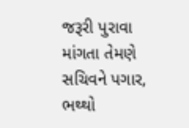જરૂરી પુરાવા માંગતા તેમણે સચિવને પગાર, ભથ્થો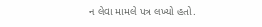ન લેવા મામલે પત્ર લખ્યો હતો.